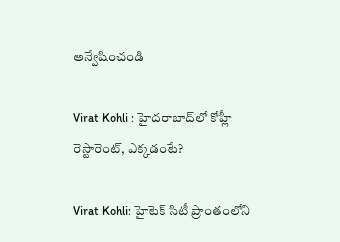అన్వేషించండి

Virat Kohli : హైదరాబాద్‌లో కోహ్లీ రెస్టారెంట్‌, ఎక్కడంటే?

Virat Kohli: హైటెక్ సిటీ ప్రాంతంలోని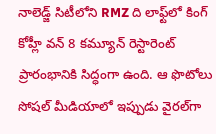నాలెడ్జ్ సిటీలోని RMZ ది లాఫ్ట్‌లో కింగ్‌ కోహ్లీ వన్‌ 8 కమ్యూన్‌ రెస్టారెంట్ ప్రారంభానికి సిద్ధంగా ఉంది. ఆ ఫొటోలు సోషల్‌ మీడియాలో ఇప్పుడు వైరల్‌గా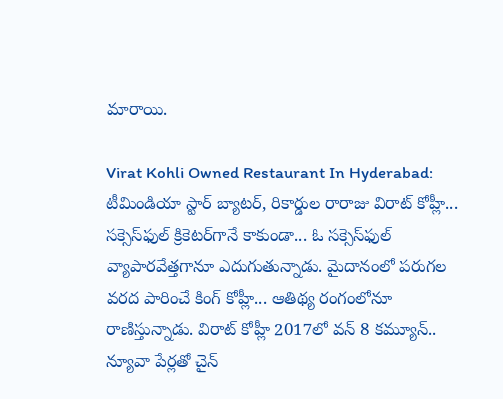మారాయి.

Virat Kohli Owned Restaurant In Hyderabad: టీమిండియా స్టార్‌ బ్యాటర్‌, రికార్డుల రారాజు విరాట్‌ కోహ్లీ... సక్సెస్‌ఫుల్‌ క్రికెటర్‌గానే కాకుండా... ఓ సక్సెస్‌ఫుల్‌  వ్యాపారవేత్తగానూ ఎదుగుతున్నాడు. మైదానంలో పరుగల వరద పారించే కింగ్‌ కోహ్లీ... ఆతిథ్య రంగంలోనూ రాణిస్తున్నాడు. విరాట్ కోహ్లీ 2017లో వన్ 8 కమ్యూన్.. న్యూవా పేర్లతో చైన్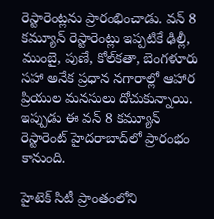రెస్టారెంట్లను ప్రారంభించాడు. వన్ 8 కమ్యూన్ రెస్టారెంట్లు ఇప్పటికే ఢిల్లీ, ముంబై, పుణే, కోల్‌కతా, బెంగళూరు సహా అనేక ప్రధాన నగారాల్లో ఆహార ప్రియుల మనసులు దోచుకున్నాయి. ఇప్పుడు ఈ వన్‌ 8 కమ్యూన్‌ రెస్టారెంట్‌ హైదరాబాద్‌లో ప్రారంభం కానుంది.

హైటెక్ సిటీ ప్రాంతంలోని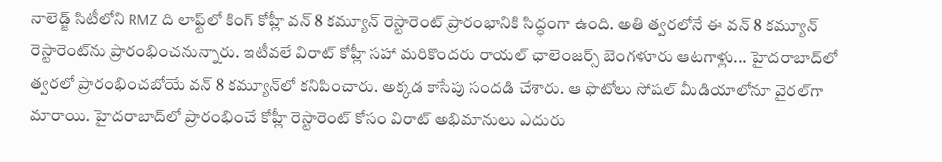నాలెడ్జ్ సిటీలోని RMZ ది లాఫ్ట్‌లో కింగ్‌ కోహ్లీ వన్‌ 8 కమ్యూన్‌ రెస్టారెంట్ ప్రారంభానికి సిద్ధంగా ఉంది. అతి త్వరలోనే ఈ వన్ 8 కమ్యూన్‌ రెస్టారెంట్‌ను ప్రారంభించనున్నారు. ఇటీవలే విరాట్ కోహ్లీ సహా మరికొందరు రాయల్‌ ఛాలెంజర్స్‌ బెంగళూరు ఆటగాళ్లు... హైదరాబాద్‌లో త్వరలో ప్రారంభించబోయే వన్ 8 కమ్యూన్‌లో కనిపించారు. అక్కడ కాసేపు సందడి చేశారు. ఆ ఫొటోలు సోషల్‌ మీడియాలోనూ వైరల్‌గా మారాయి. హైదరాబాద్‌లో ప్రారంభించే కోహ్లీ రెస్టారెంట్ కోసం విరాట్‌ అభిమానులు ఎదురు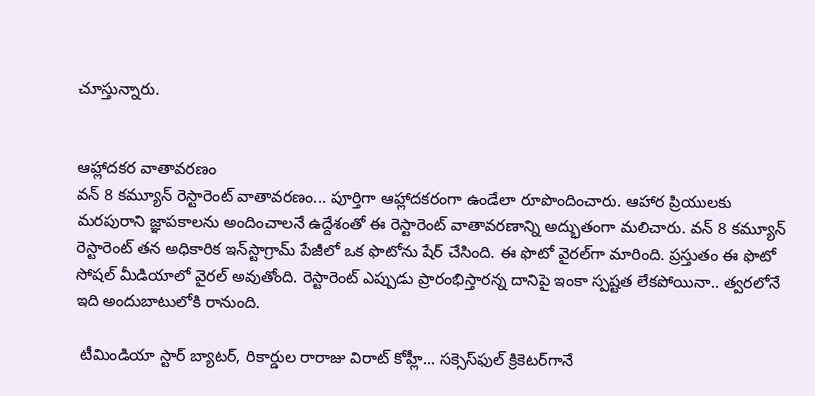చూస్తున్నారు.


ఆహ్లాదకర వాతావరణం
వన్‌ 8 కమ్యూన్‌ రెస్టారెంట్ వాతావరణం... పూర్తిగా ఆహ్లాదకరంగా ఉండేలా రూపొందించారు. ఆహార ప్రియులకు మరపురాని జ్ఞాపకాలను అందించాలనే ఉద్దేశంతో ఈ రెస్టారెంట్‌ వాతావరణాన్ని అద్భుతంగా మలిచారు. వన్ 8 కమ్యూన్ రెస్టారెంట్‌ తన అధికారిక ఇన్‌స్టాగ్రామ్ పేజీలో ఒక ఫొటోను షేర్‌ చేసింది. ఈ ఫొటో వైరల్‌గా మారింది. ప్రస్తుతం ఈ ఫొటో సోషల్ మీడియాలో వైరల్ అవుతోంది. రెస్టారెంట్ ఎప్పుడు ప్రారంభిస్తారన్న దానిపై ఇంకా స్పష్టత లేకపోయినా.. త్వరలోనే ఇది అందుబాటులోకి రానుంది.

 టీమిండియా స్టార్‌ బ్యాటర్‌, రికార్డుల రారాజు విరాట్‌ కోహ్లీ... సక్సెస్‌ఫుల్‌ క్రికెటర్‌గానే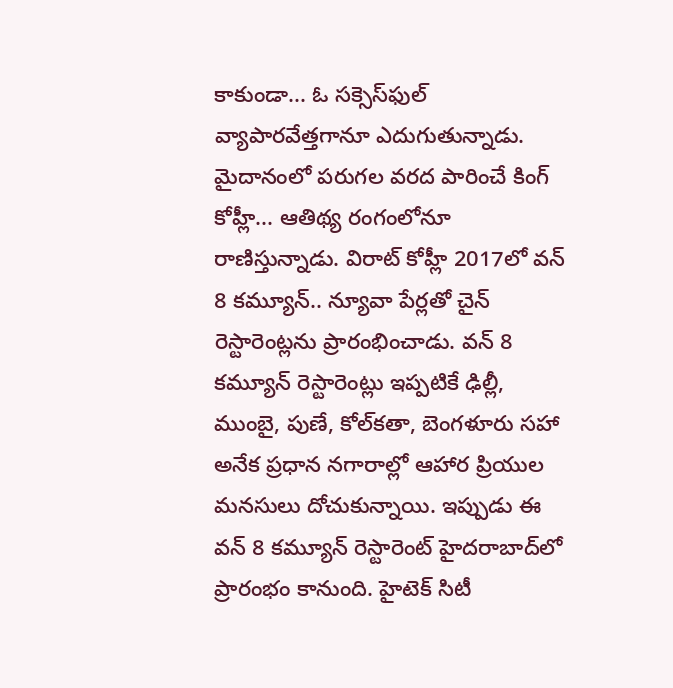కాకుండా... ఓ సక్సెస్‌ఫుల్‌  వ్యాపారవేత్తగానూ ఎదుగుతున్నాడు. మైదానంలో పరుగల వరద పారించే కింగ్‌ కోహ్లీ... ఆతిథ్య రంగంలోనూ రాణిస్తున్నాడు. విరాట్ కోహ్లీ 2017లో వన్ 8 కమ్యూన్.. న్యూవా పేర్లతో చైన్ రెస్టారెంట్లను ప్రారంభించాడు. వన్ 8 కమ్యూన్ రెస్టారెంట్లు ఇప్పటికే ఢిల్లీ, ముంబై, పుణే, కోల్‌కతా, బెంగళూరు సహా అనేక ప్రధాన నగారాల్లో ఆహార ప్రియుల మనసులు దోచుకున్నాయి. ఇప్పుడు ఈ వన్‌ 8 కమ్యూన్‌ రెస్టారెంట్‌ హైదరాబాద్‌లో ప్రారంభం కానుంది. హైటెక్ సిటీ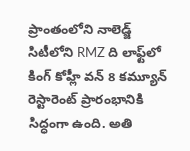ప్రాంతంలోని నాలెడ్జ్ సిటీలోని RMZ ది లాఫ్ట్‌లో కింగ్‌ కోహ్లీ వన్‌ 8 కమ్యూన్‌ రెస్టారెంట్ ప్రారంభానికి సిద్ధంగా ఉంది. అతి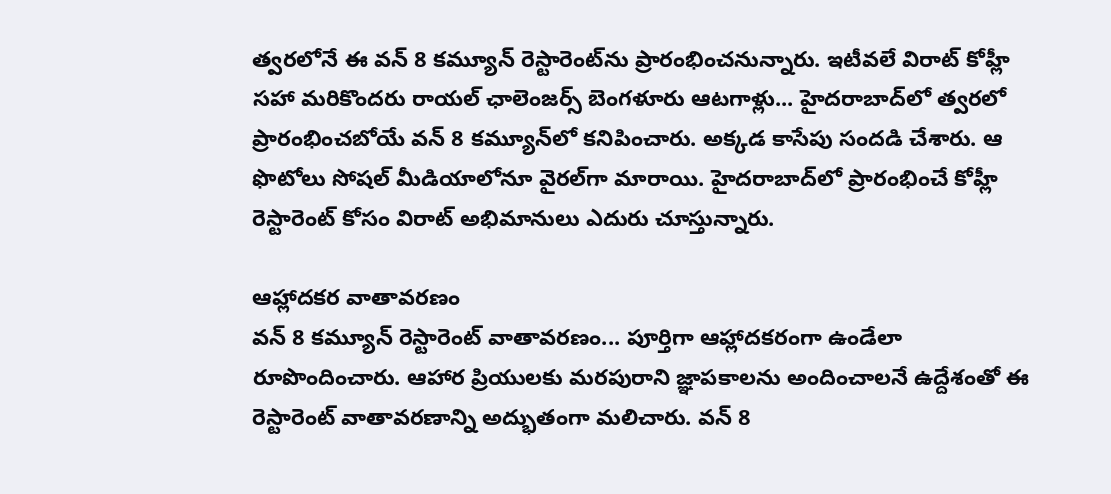త్వరలోనే ఈ వన్ 8 కమ్యూన్‌ రెస్టారెంట్‌ను ప్రారంభించనున్నారు. ఇటీవలే విరాట్ కోహ్లీ సహా మరికొందరు రాయల్‌ ఛాలెంజర్స్‌ బెంగళూరు ఆటగాళ్లు... హైదరాబాద్‌లో త్వరలో ప్రారంభించబోయే వన్ 8 కమ్యూన్‌లో కనిపించారు. అక్కడ కాసేపు సందడి చేశారు. ఆ ఫొటోలు సోషల్‌ మీడియాలోనూ వైరల్‌గా మారాయి. హైదరాబాద్‌లో ప్రారంభించే కోహ్లీ రెస్టారెంట్ కోసం విరాట్‌ అభిమానులు ఎదురు చూస్తున్నారు.

ఆహ్లాదకర వాతావరణం
వన్‌ 8 కమ్యూన్‌ రెస్టారెంట్ వాతావరణం... పూర్తిగా ఆహ్లాదకరంగా ఉండేలా రూపొందించారు. ఆహార ప్రియులకు మరపురాని జ్ఞాపకాలను అందించాలనే ఉద్దేశంతో ఈ రెస్టారెంట్‌ వాతావరణాన్ని అద్భుతంగా మలిచారు. వన్ 8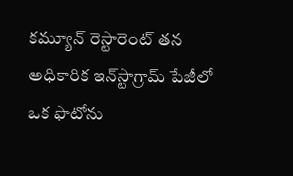కమ్యూన్ రెస్టారెంట్‌ తన అధికారిక ఇన్‌స్టాగ్రామ్ పేజీలో ఒక ఫొటోను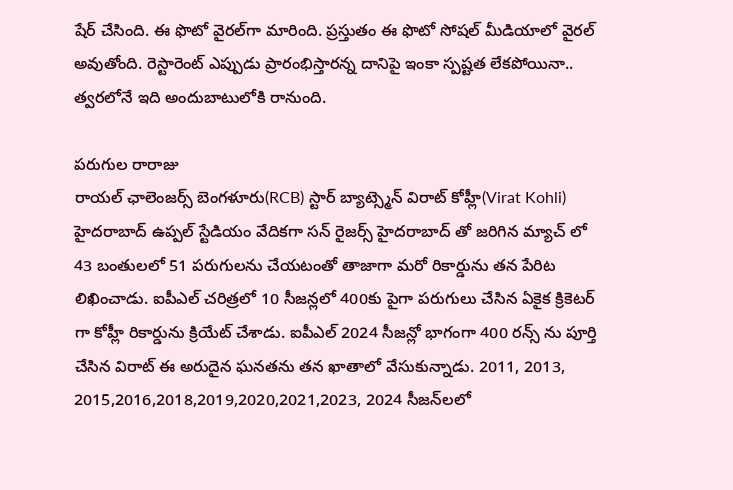షేర్‌ చేసింది. ఈ ఫొటో వైరల్‌గా మారింది. ప్రస్తుతం ఈ ఫొటో సోషల్ మీడియాలో వైరల్ అవుతోంది. రెస్టారెంట్ ఎప్పుడు ప్రారంభిస్తారన్న దానిపై ఇంకా స్పష్టత లేకపోయినా.. త్వరలోనే ఇది అందుబాటులోకి రానుంది.

పరుగుల రారాజు
రాయల్ ఛాలెంజర్స్ బెంగళూరు(RCB) స్టార్ బ్యాట్స్మెన్ విరాట్ కోహ్లీ(Virat Kohli) హైదరాబాద్ ఉప్పల్ స్టేడియం వేదికగా సన్ రైజర్స్ హైదరాబాద్ తో జరిగిన మ్యాచ్ లో 43 బంతులలో 51 పరుగులను చేయటంతో తాజాగా మరో రికార్డును తన పేరిట లిఖించాడు. ఐపీఎల్ చరిత్రలో 10 సీజన్లలో 400కు పైగా పరుగులు చేసిన ఏకైక క్రికెటర్ గా కోహ్లీ రికార్డును క్రియేట్ చేశాడు. ఐపీఎల్ 2024 సీజన్లో భాగంగా 400 రన్స్ ను పూర్తి చేసిన విరాట్ ఈ అరుదైన ఘనతను తన ఖాతాలో వేసుకున్నాడు. 2011, 2013, 2015,2016,2018,2019,2020,2021,2023, 2024 సీజన్‌లలో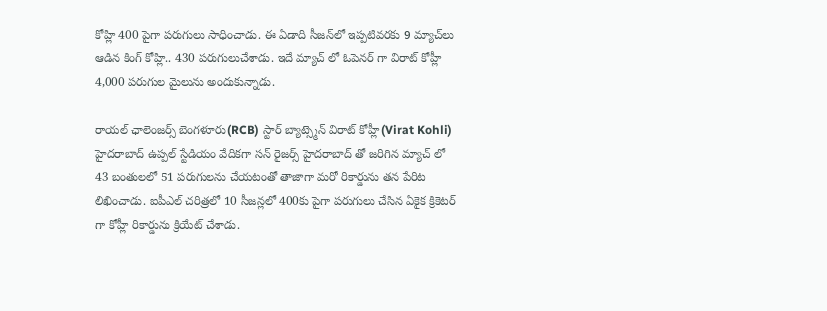కోహ్లి 400 పైగా పరుగులు సాధించాడు. ఈ ఏడాది సీజన్‌లో ఇప్పటివరకు 9 మ్యాచ్‌లు ఆడిన కింగ్‌ కోహ్లి.. 430 పరుగులుచేశాడు. ఇదే మ్యాచ్ లో ఓపెనర్ గా విరాట్ కోహ్లీ 4,000 పరుగుల మైలును అందుకున్నాడు.

రాయల్ ఛాలెంజర్స్ బెంగళూరు(RCB) స్టార్ బ్యాట్స్మెన్ విరాట్ కోహ్లీ(Virat Kohli) హైదరాబాద్ ఉప్పల్ స్టేడియం వేదికగా సన్ రైజర్స్ హైదరాబాద్ తో జరిగిన మ్యాచ్ లో 43 బంతులలో 51 పరుగులను చేయటంతో తాజాగా మరో రికార్డును తన పేరిట లిఖించాడు. ఐపీఎల్ చరిత్రలో 10 సీజన్లలో 400కు పైగా పరుగులు చేసిన ఏకైక క్రికెటర్ గా కోహ్లీ రికార్డును క్రియేట్ చేశాడు.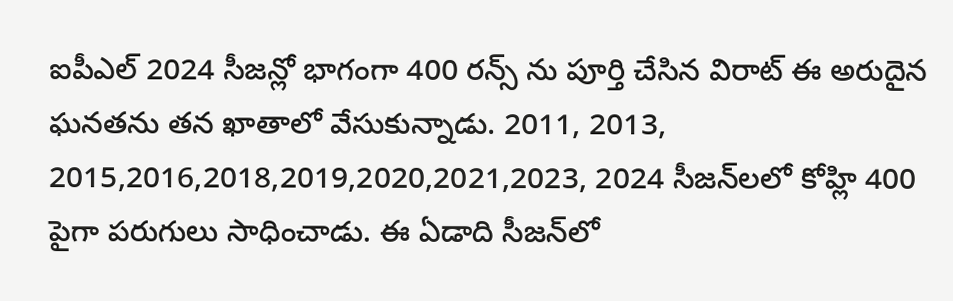ఐపీఎల్ 2024 సీజన్లో భాగంగా 400 రన్స్ ను పూర్తి చేసిన విరాట్ ఈ అరుదైన ఘనతను తన ఖాతాలో వేసుకున్నాడు. 2011, 2013, 2015,2016,2018,2019,2020,2021,2023, 2024 సీజన్‌లలో కోహ్లి 400 పైగా పరుగులు సాధించాడు. ఈ ఏడాది సీజన్‌లో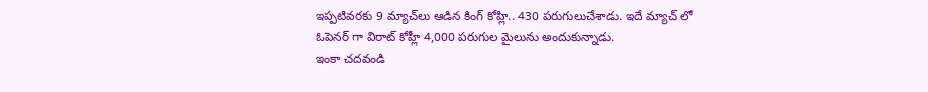ఇప్పటివరకు 9 మ్యాచ్‌లు ఆడిన కింగ్‌ కోహ్లి.. 430 పరుగులుచేశాడు. ఇదే మ్యాచ్ లో ఓపెనర్ గా విరాట్ కోహ్లీ 4,000 పరుగుల మైలును అందుకున్నాడు.
ఇంకా చదవండి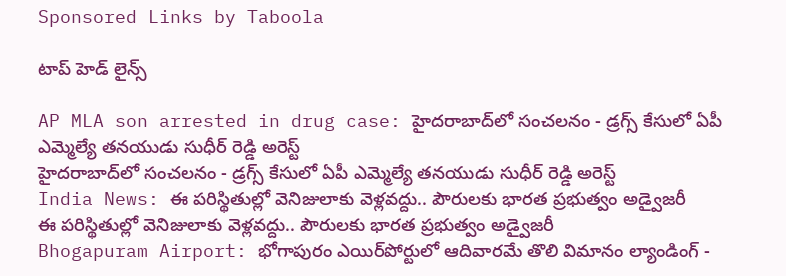Sponsored Links by Taboola

టాప్ హెడ్ లైన్స్

AP MLA son arrested in drug case: హైదరాబాద్‌లో సంచలనం - డ్రగ్స్ కేసులో ఏపీ ఎమ్మెల్యే తనయుడు సుధీర్ రెడ్డి అరెస్ట్
హైదరాబాద్‌లో సంచలనం - డ్రగ్స్ కేసులో ఏపీ ఎమ్మెల్యే తనయుడు సుధీర్ రెడ్డి అరెస్ట్
India News: ఈ పరిస్థితుల్లో వెనిజులాకు వెళ్లవద్దు.. పౌరులకు భారత ప్రభుత్వం అడ్వైజరీ
ఈ పరిస్థితుల్లో వెనిజులాకు వెళ్లవద్దు.. పౌరులకు భారత ప్రభుత్వం అడ్వైజరీ
Bhogapuram Airport: భోగాపురం ఎయిర్‌పోర్టులో ఆదివారమే తొలి విమానం ల్యాండింగ్ -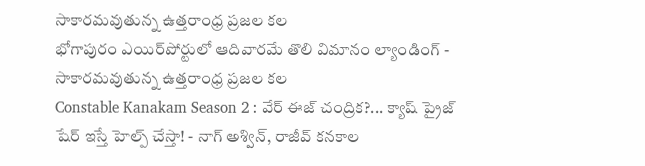సాకారమవుతున్న ఉత్తరాంధ్ర ప్రజల కల
భోగాపురం ఎయిర్‌పోర్టులో ఆదివారమే తొలి విమానం ల్యాండింగ్ - సాకారమవుతున్న ఉత్తరాంధ్ర ప్రజల కల
Constable Kanakam Season 2 : వేర్ ఈజ్ చంద్రిక?... క్యాష్ ప్రైజ్ షేర్ ఇస్తే హెల్ప్ చేస్తా! - నాగ్ అశ్విన్, రాజీవ్ కనకాల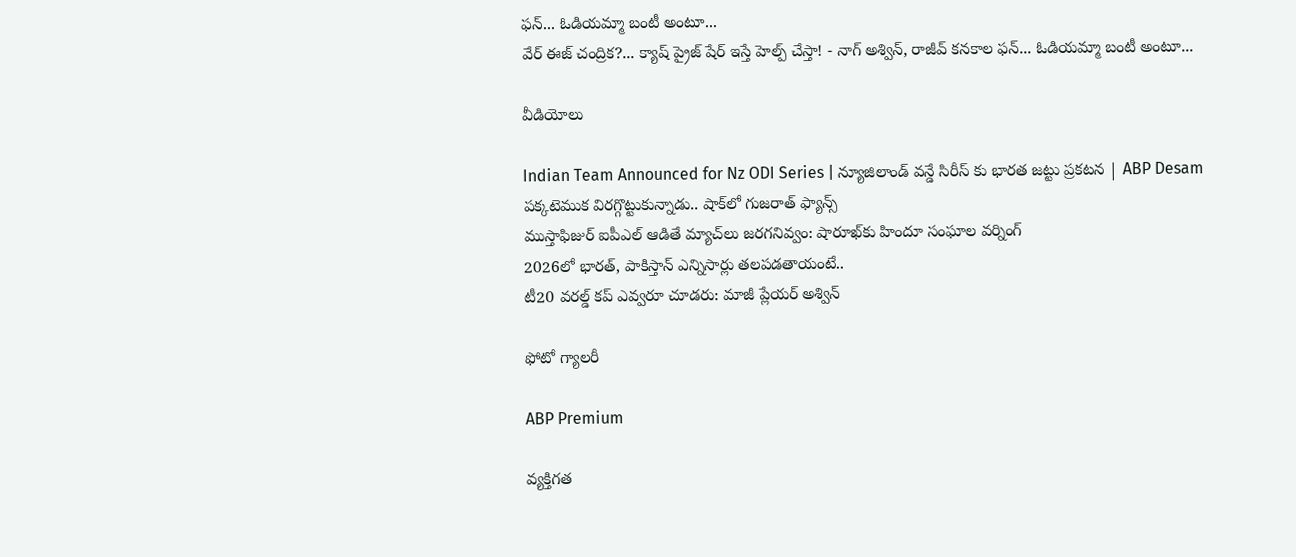ఫన్... ఓడియమ్మా బంటీ అంటూ...
వేర్ ఈజ్ చంద్రిక?... క్యాష్ ప్రైజ్ షేర్ ఇస్తే హెల్ప్ చేస్తా! - నాగ్ అశ్విన్, రాజీవ్ కనకాల ఫన్... ఓడియమ్మా బంటీ అంటూ...

వీడియోలు

Indian Team Announced for Nz ODI Series | న్యూజిలాండ్ వన్డే సిరీస్ కు భారత జట్టు ప్రకటన | ABP Desam
పక్కటెముక విరగ్గొట్టుకున్నాడు.. షాక్‌లో గుజరాత్ ఫ్యాన్స్
ముస్తాఫిజుర్‌ ఐపీఎల్ ఆడితే మ్యాచ్‌లు జరగనివ్వం: షారూఖ్‌కు హిందూ సంఘాల వర్నింగ్
2026లో భారత్, పాకిస్తాన్ ఎన్నిసార్లు తలపడతాయంటే..
టీ20 వరల్డ్ కప్ ఎవ్వరూ చూడరు: మాజీ ప్లేయర్ అశ్విన్

ఫోటో గ్యాలరీ

ABP Premium

వ్యక్తిగత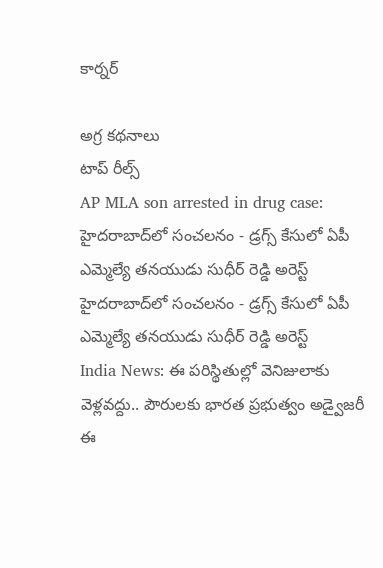కార్నర్

అగ్ర కథనాలు
టాప్ రీల్స్
AP MLA son arrested in drug case: హైదరాబాద్‌లో సంచలనం - డ్రగ్స్ కేసులో ఏపీ ఎమ్మెల్యే తనయుడు సుధీర్ రెడ్డి అరెస్ట్
హైదరాబాద్‌లో సంచలనం - డ్రగ్స్ కేసులో ఏపీ ఎమ్మెల్యే తనయుడు సుధీర్ రెడ్డి అరెస్ట్
India News: ఈ పరిస్థితుల్లో వెనిజులాకు వెళ్లవద్దు.. పౌరులకు భారత ప్రభుత్వం అడ్వైజరీ
ఈ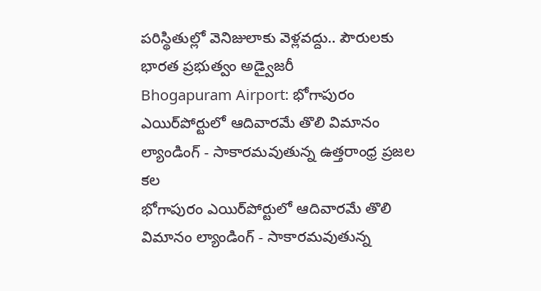పరిస్థితుల్లో వెనిజులాకు వెళ్లవద్దు.. పౌరులకు భారత ప్రభుత్వం అడ్వైజరీ
Bhogapuram Airport: భోగాపురం ఎయిర్‌పోర్టులో ఆదివారమే తొలి విమానం ల్యాండింగ్ - సాకారమవుతున్న ఉత్తరాంధ్ర ప్రజల కల
భోగాపురం ఎయిర్‌పోర్టులో ఆదివారమే తొలి విమానం ల్యాండింగ్ - సాకారమవుతున్న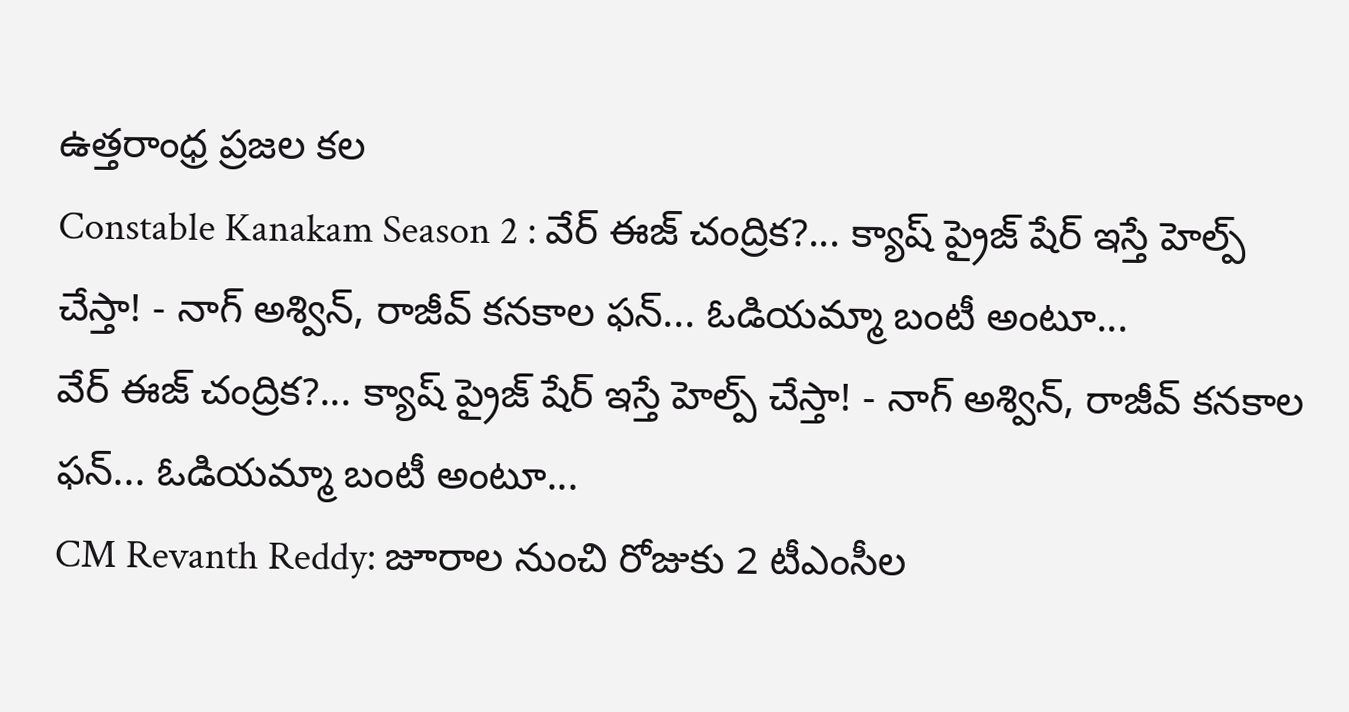ఉత్తరాంధ్ర ప్రజల కల
Constable Kanakam Season 2 : వేర్ ఈజ్ చంద్రిక?... క్యాష్ ప్రైజ్ షేర్ ఇస్తే హెల్ప్ చేస్తా! - నాగ్ అశ్విన్, రాజీవ్ కనకాల ఫన్... ఓడియమ్మా బంటీ అంటూ...
వేర్ ఈజ్ చంద్రిక?... క్యాష్ ప్రైజ్ షేర్ ఇస్తే హెల్ప్ చేస్తా! - నాగ్ అశ్విన్, రాజీవ్ కనకాల ఫన్... ఓడియమ్మా బంటీ అంటూ...
CM Revanth Reddy: జూరాల నుంచి రోజుకు 2 టీఎంసీల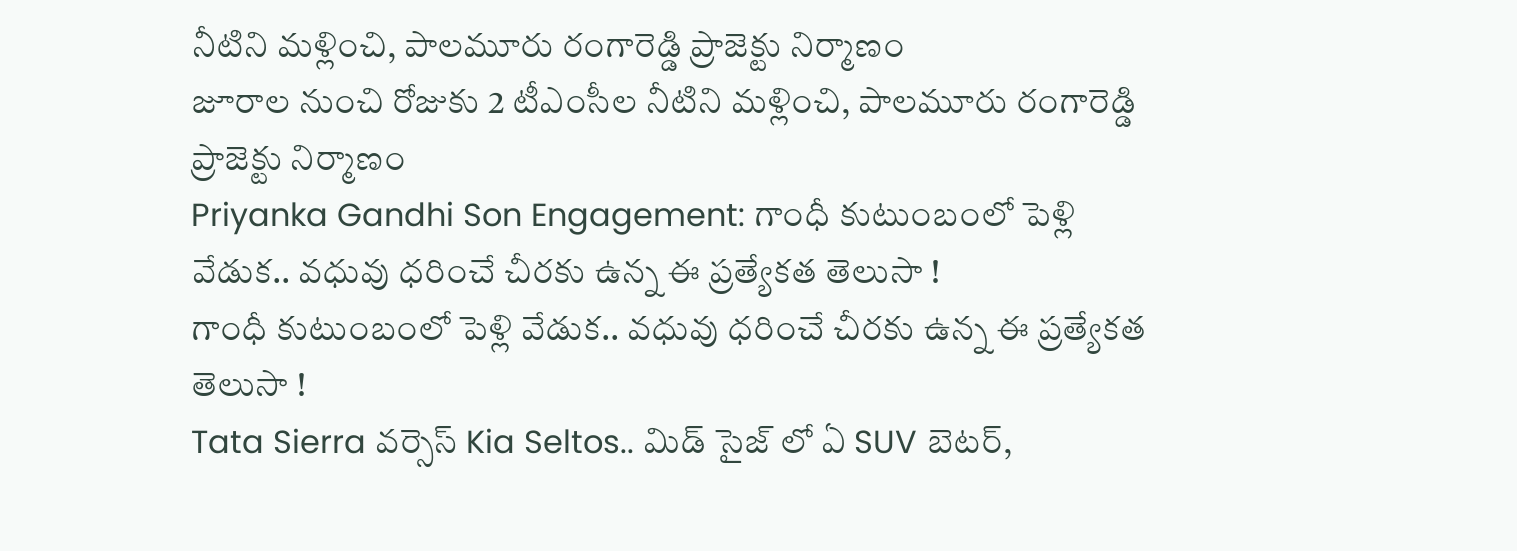నీటిని మళ్లించి, పాలమూరు రంగారెడ్డి ప్రాజెక్టు నిర్మాణం
జూరాల నుంచి రోజుకు 2 టీఎంసీల నీటిని మళ్లించి, పాలమూరు రంగారెడ్డి ప్రాజెక్టు నిర్మాణం
Priyanka Gandhi Son Engagement: గాంధీ కుటుంబంలో పెళ్లి వేడుక.. వధువు ధరించే చీరకు ఉన్న ఈ ప్రత్యేకత తెలుసా !
గాంధీ కుటుంబంలో పెళ్లి వేడుక.. వధువు ధరించే చీరకు ఉన్న ఈ ప్రత్యేకత తెలుసా !
Tata Sierra వర్సెస్ Kia Seltos.. మిడ్ సైజ్ లో ఏ SUV బెటర్,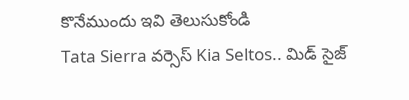కొనేముందు ఇవి తెలుసుకోండి
Tata Sierra వర్సెస్ Kia Seltos.. మిడ్ సైజ్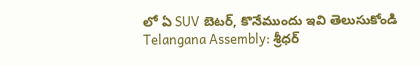లో ఏ SUV బెటర్, కొనేముందు ఇవి తెలుసుకోండి
Telangana Assembly: శ్రీధర్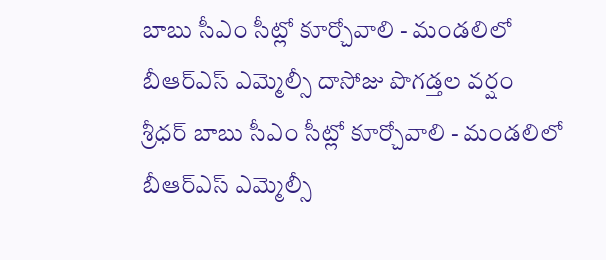బాబు సీఎం సీట్లో కూర్చోవాలి - మండలిలో బీఆర్ఎస్ ఎమ్మెల్సీ దాసోజు పొగడ్తల వర్షం
శ్రీధర్ బాబు సీఎం సీట్లో కూర్చోవాలి - మండలిలో బీఆర్ఎస్ ఎమ్మెల్సీ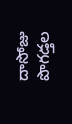దాసోజు పొగడ్తల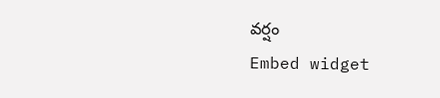వర్షం
Embed widget